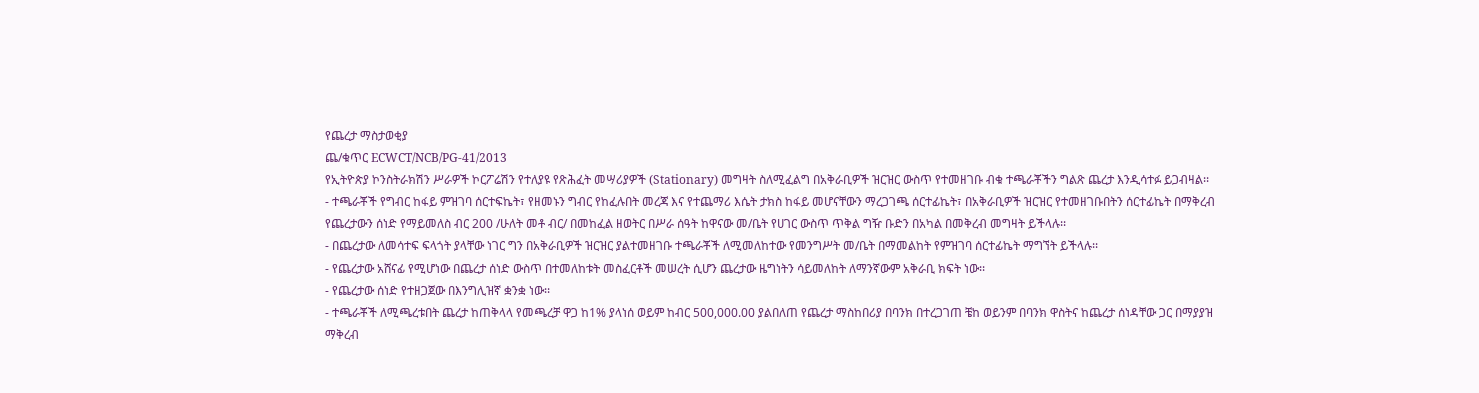የጨረታ ማስታወቂያ
ጨ/ቁጥር ECWCT/NCB/PG-41/2013
የኢትዮጵያ ኮንስትራክሽን ሥራዎች ኮርፖሬሽን የተለያዩ የጽሕፈት መሣሪያዎች (Stationary) መግዛት ስለሚፈልግ በአቅራቢዎች ዝርዝር ውስጥ የተመዘገቡ ብቁ ተጫራቾችን ግልጽ ጨረታ እንዲሳተፉ ይጋብዛል፡፡
- ተጫራቾች የግብር ከፋይ ምዝገባ ሰርተፍኬት፣ የዘመኑን ግብር የከፈሉበት መረጃ እና የተጨማሪ እሴት ታክስ ከፋይ መሆናቸውን ማረጋገጫ ሰርተፊኬት፣ በአቅራቢዎች ዝርዝር የተመዘገቡበትን ሰርተፊኬት በማቅረብ የጨረታውን ሰነድ የማይመለስ ብር 200 /ሁለት መቶ ብር/ በመከፈል ዘወትር በሥራ ሰዓት ከዋናው መ/ቤት የሀገር ውስጥ ጥቅል ግዥ ቡድን በአካል በመቅረብ መግዛት ይችላሉ፡፡
- በጨረታው ለመሳተፍ ፍላጎት ያላቸው ነገር ግን በአቅራቢዎች ዝርዝር ያልተመዘገቡ ተጫራቾች ለሚመለከተው የመንግሥት መ/ቤት በማመልከት የምዝገባ ሰርተፊኬት ማግኘት ይችላሉ፡፡
- የጨረታው አሸናፊ የሚሆነው በጨረታ ሰነድ ውስጥ በተመለከቱት መስፈርቶች መሠረት ሲሆን ጨረታው ዜግነትን ሳይመለከት ለማንኛውም አቅራቢ ክፍት ነው፡፡
- የጨረታው ሰነድ የተዘጋጀው በእንግሊዝኛ ቋንቋ ነው፡፡
- ተጫራቾች ለሚጫረቱበት ጨረታ ከጠቅላላ የመጫረቻ ዋጋ ከ1% ያላነሰ ወይም ከብር 500,000.00 ያልበለጠ የጨረታ ማስከበሪያ በባንክ በተረጋገጠ ቼከ ወይንም በባንክ ዋስትና ከጨረታ ሰነዳቸው ጋር በማያያዝ ማቅረብ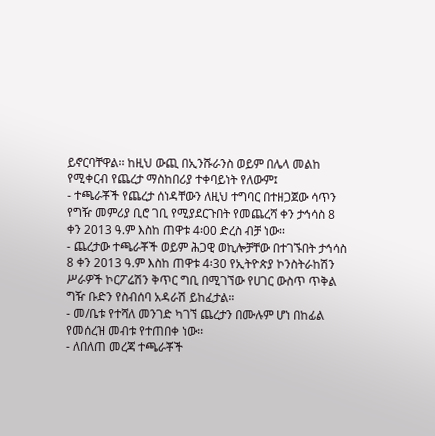ይኖርባቸዋል፡፡ ከዚህ ውጪ በኢንሹራንስ ወይም በሌላ መልከ የሚቀርብ የጨረታ ማስከበሪያ ተቀባይነት የለውም፤
- ተጫራቾች የጨረታ ሰነዳቸውን ለዚህ ተግባር በተዘጋጀው ሳጥን የግዥ መምሪያ ቢሮ ገቢ የሚያደርጉበት የመጨረሻ ቀን ታኅሳስ 8 ቀን 2013 ዓ.ም እስከ ጠዋቱ 4፡00 ድረስ ብቻ ነው፡፡
- ጨረታው ተጫራቾች ወይም ሕጋዊ ወኪሎቻቸው በተገኙበት ታኅሳስ 8 ቀን 2013 ዓ.ም እስከ ጠዋቱ 4፡30 የኢትዮጵያ ኮንስትራከሽን ሥራዎች ኮርፖሬሽን ቅጥር ግቢ በሚገኘው የሀገር ውስጥ ጥቅል ግዥ ቡድን የስብሰባ አዳራሽ ይከፈታል።
- መ/ቤቱ የተሻለ መንገድ ካገኘ ጨረታን በሙሉም ሆነ በከፊል የመሰረዝ መብቱ የተጠበቀ ነው፡፡
- ለበለጠ መረጃ ተጫራቾች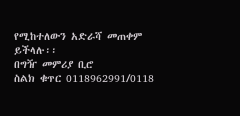የሚከተለውን አድራሻ መጠቀም ይችላሉ፡፡
በግዥ መምሪያ ቢሮ
ስልክ ቁጥር 0118962991/0118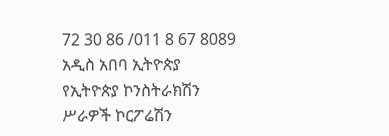72 30 86 /011 8 67 8089
አዲስ አበባ ኢትዮጵያ
የኢትዮጵያ ኮንስትራክሽን ሥራዎች ኮርፖሬሽን